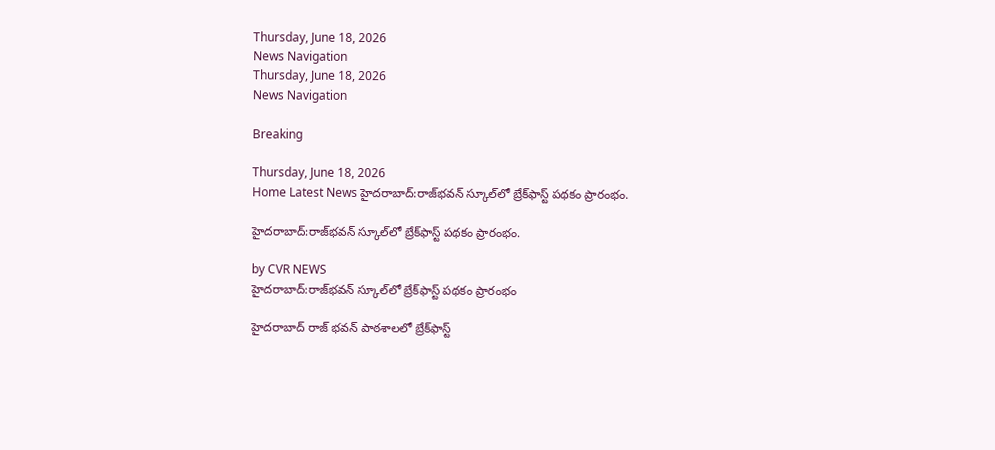Thursday, June 18, 2026
News Navigation
Thursday, June 18, 2026
News Navigation

Breaking

Thursday, June 18, 2026
Home Latest News హైదరాబాద్:రాజ్‌భవన్ స్కూల్‌లో బ్రేక్‌ఫాస్ట్ పథకం ప్రారంభం.

హైదరాబాద్:రాజ్‌భవన్ స్కూల్‌లో బ్రేక్‌ఫాస్ట్ పథకం ప్రారంభం.

by CVR NEWS
హైదరాబాద్:రాజ్‌భవన్ స్కూల్‌లో బ్రేక్‌ఫాస్ట్ పథకం ప్రారంభం

హైదరాబాద్ రాజ్ భవన్ పాఠశాలలో బ్రేక్‌ఫాస్ట్‌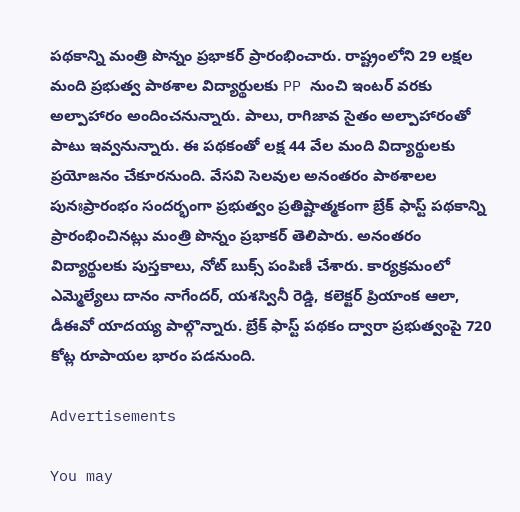పథకాన్ని మంత్రి పొన్నం ప్రభాకర్ ప్రారంభించారు. రాష్ట్రంలోని 29 లక్షల మంది ప్రభుత్వ పాఠశాల విద్యార్థులకు PP నుంచి ఇంటర్ వరకు అల్పాహారం అందించనున్నారు. పాలు, రాగిజావ సైతం అల్పాహారంతో పాటు ఇవ్వనున్నారు. ఈ పథకంతో లక్ష 44 వేల మంది విద్యార్థులకు ప్రయోజనం చేకూరనుంది. వేసవి సెలవుల అనంతరం పాఠశాలల పునఃప్రారంభం సందర్భంగా ప్రభుత్వం ప్రతిష్టాత్మకంగా బ్రేక్ ఫాస్ట్ పథకాన్ని ప్రారంభించినట్లు మంత్రి పొన్నం ప్రభాకర్ తెలిపారు. అనంతరం విద్యార్థులకు పుస్తకాలు, నోట్ బుక్స్ పంపిణీ చేశారు. కార్యక్రమంలో ఎమ్మెల్యేలు దానం నాగేందర్, యశస్వినీ రెడ్డి, కలెక్టర్ ప్రియాంక ఆలా, డీఈవో యాదయ్య పాల్గొన్నారు. బ్రేక్ ఫాస్ట్ పథకం ద్వారా ప్రభుత్వంపై 720 కోట్ల రూపాయల భారం పడనుంది.

Advertisements

You may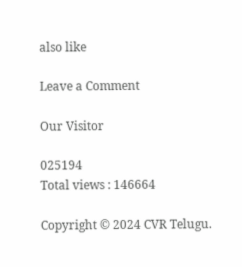also like

Leave a Comment

Our Visitor

025194
Total views : 146664

Copyright © 2024 CVR Telugu.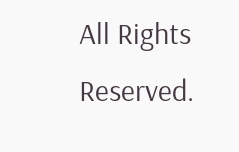All Rights Reserved.